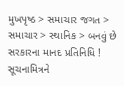મુખપૃષ્ઠ > સમાચાર જગત > સમાચાર > સ્થાનિક > બનવું છે સરકારના માનદ પ્રતિનિધિ !
સૂચનામિત્રને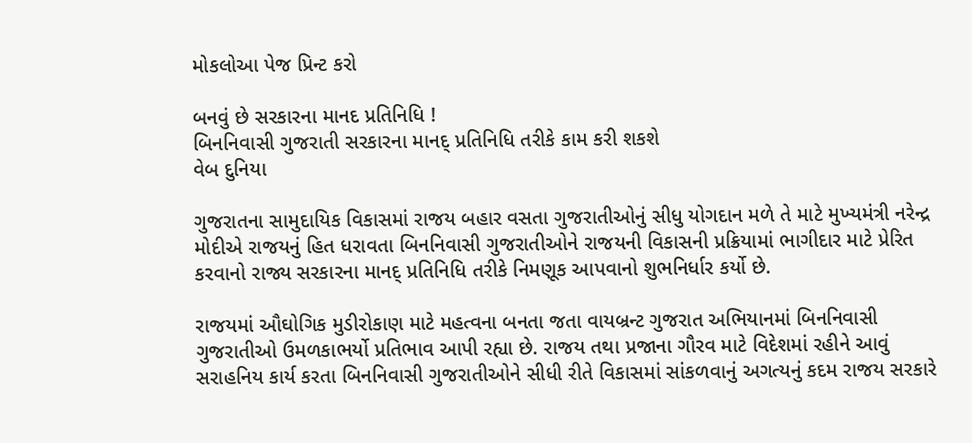મોકલોઆ પેજ પ્રિન્ટ કરો

બનવું છે સરકારના માનદ પ્રતિનિધિ !
બિનનિવાસી ગુજરાતી સરકારના માનદ્‌ પ્રતિનિધિ તરીકે કામ કરી શકશે
વેબ દુનિયા

ગુજરાતના સામુદાયિક વિકાસમાં રાજય બહાર વસતા ગુજરાતીઓનું સીધુ યોગદાન મળે તે માટે મુખ્‍યમંત્રી નરેન્‍દ્ર મોદીએ રાજયનું હિત ધરાવતા બિનનિવાસી ગુજરાતીઓને રાજયની વિકાસની પ્રક્રિયામાં ભાગીદાર માટે પ્રેરિત કરવાનો રાજ્ય સરકારના માનદ્‌ પ્રતિનિધિ તરીકે નિમણૂક આપવાનો શુભનિર્ધાર કર્યો છે.

રાજયમાં ઔઘોગિક મુડીરોકાણ માટે મહત્‍વના બનતા જતા વાયબ્રન્‍ટ ગુજરાત અભિયાનમાં બિનનિવાસી ગુજરાતીઓ ઉમળકાભર્યો પ્રતિભાવ આપી રહ્યા છે. રાજય તથા પ્રજાના ગૌરવ માટે વિદેશમાં રહીને આવું સરાહનિય કાર્ય કરતા બિનનિવાસી ગુજરાતીઓને સીધી રીતે વિકાસમાં સાંકળવાનું અગત્‍યનું કદમ રાજય સરકારે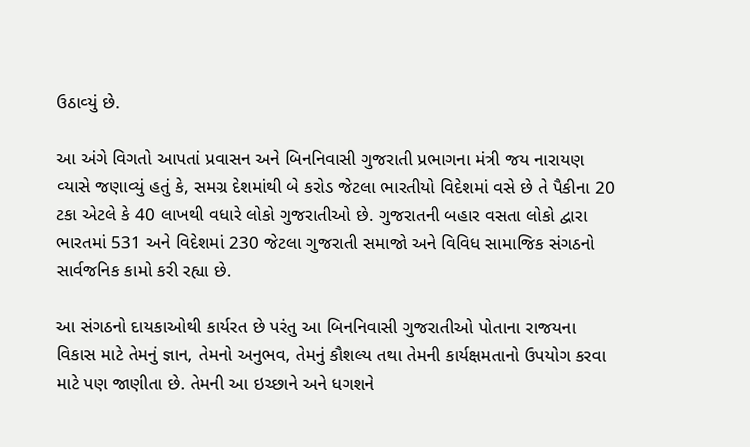ઉઠાવ્‍યું છે.

આ અંગે વિગતો આપતાં પ્રવાસન અને બિનનિવાસી ગુજરાતી પ્રભાગના મંત્રી જય નારાયણ વ્‍યાસે જણાવ્‍યું હતું કે, સમગ્ર દેશમાંથી બે કરોડ જેટલા ભારતીયો વિદેશમાં વસે છે તે પૈકીના 20 ટકા એટલે કે 40 લાખથી વધારે લોકો ગુજરાતીઓ છે. ગુજરાતની બહાર વસતા લોકો દ્વારા ભારતમાં 531 અને વિદેશમાં 230 જેટલા ગુજરાતી સમાજો અને વિવિધ સામાજિક સંગઠનો સાર્વજનિક કામો કરી રહ્યા છે.

આ સંગઠનો દાયકાઓથી કાર્યરત છે પરંતુ આ બિનનિવાસી ગુજરાતીઓ પોતાના રાજયના વિકાસ માટે તેમનું જ્ઞાન, તેમનો અનુભવ, તેમનું કૌશલ્‍ય તથા તેમની કાર્યક્ષમતાનો ઉપયોગ કરવા માટે પણ જાણીતા છે. તેમની આ ઇચ્‍છાને અને ધગશને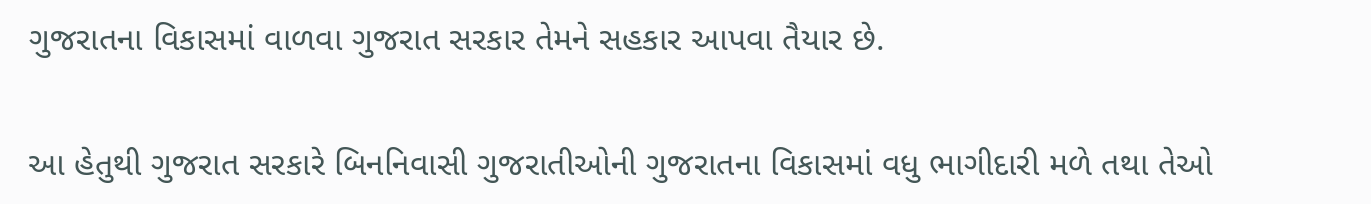ગુજરાતના વિકાસમાં વાળવા ગુજરાત સરકાર તેમને સહકાર આપવા તૈયાર છે.

આ હેતુથી ગુજરાત સરકારે બિનનિવાસી ગુજરાતીઓની ગુજરાતના વિકાસમાં વધુ ભાગીદારી મળે તથા તેઓ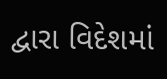દ્વારા વિદેશમાં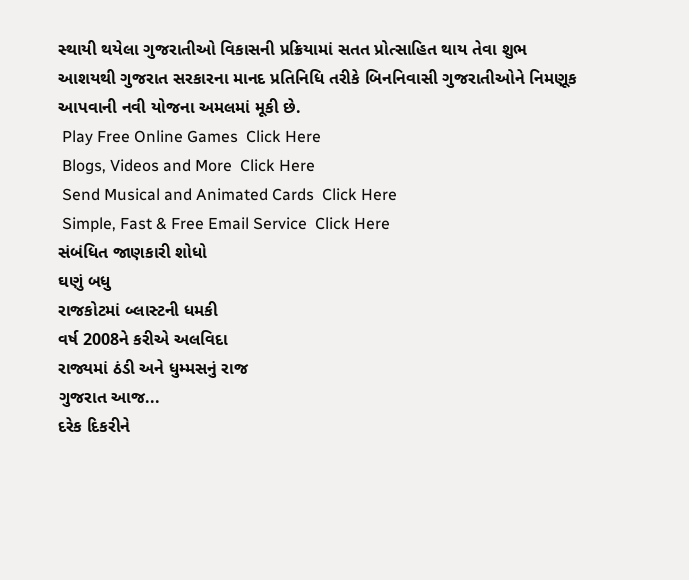સ્‍થાયી થયેલા ગુજરાતીઓ વિકાસની પ્રક્રિયામાં સતત પ્રોત્‍સાહિત થાય તેવા શુભ આશયથી ગુજરાત સરકારના માનદ પ્રતિનિધિ તરીકે બિનનિવાસી ગુજરાતીઓને નિમણૂક આપવાની નવી યોજના અમલમાં મૂકી છે.
 Play Free Online Games  Click Here
 Blogs, Videos and More  Click Here
 Send Musical and Animated Cards  Click Here
 Simple, Fast & Free Email Service  Click Here
સંબંધિત જાણકારી શોધો
ઘણું બધુ
રાજકોટમાં બ્લાસ્ટની ધમકી
વર્ષ 2008ને કરીએ અલવિદા
રાજ્યમાં ઠંડી અને ધુમ્મસનું રાજ
ગુજરાત આજ...
દરેક દિકરીને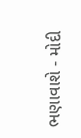ભણાવાશે - મોદી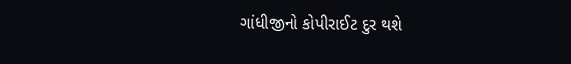ગાંધીજીનો કોપીરાઈટ દુર થશે